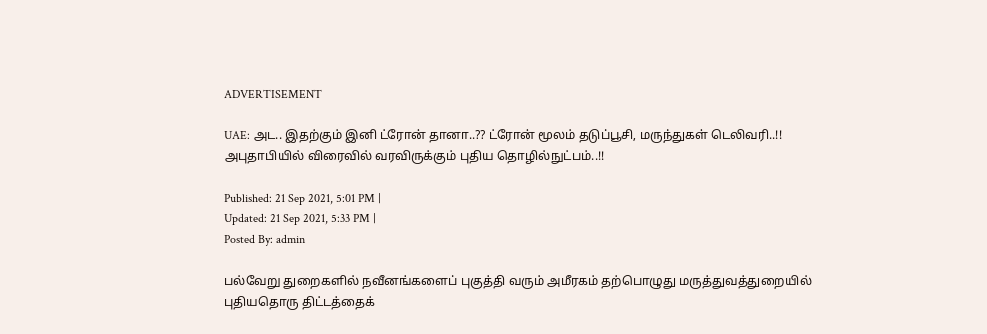ADVERTISEMENT

UAE: அட.. இதற்கும் இனி ட்ரோன் தானா..?? ட்ரோன் மூலம் தடுப்பூசி, மருந்துகள் டெலிவரி..!! அபுதாபியில் விரைவில் வரவிருக்கும் புதிய தொழில்நுட்பம்..!!

Published: 21 Sep 2021, 5:01 PM |
Updated: 21 Sep 2021, 5:33 PM |
Posted By: admin

பல்வேறு துறைகளில் நவீனங்களைப் புகுத்தி வரும் அமீரகம் தற்பொழுது மருத்துவத்துறையில் புதியதொரு திட்டத்தைக்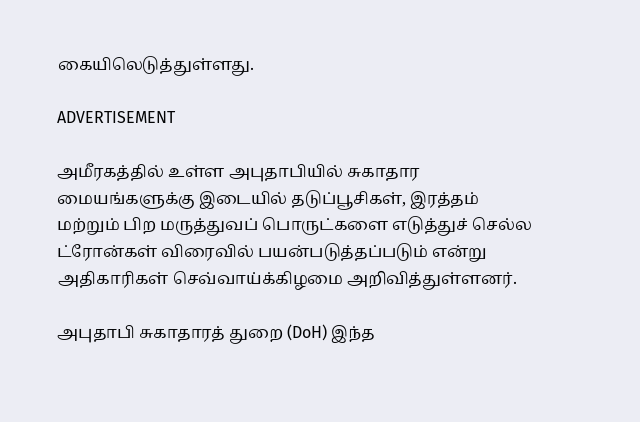கையிலெடுத்துள்ளது.

ADVERTISEMENT

அமீரகத்தில் உள்ள அபுதாபியில் சுகாதார மையங்களுக்கு இடையில் தடுப்பூசிகள், இரத்தம் மற்றும் பிற மருத்துவப் பொருட்களை எடுத்துச் செல்ல ட்ரோன்கள் விரைவில் பயன்படுத்தப்படும் என்று அதிகாரிகள் செவ்வாய்க்கிழமை அறிவித்துள்ளனர்.

அபுதாபி சுகாதாரத் துறை (DoH) இந்த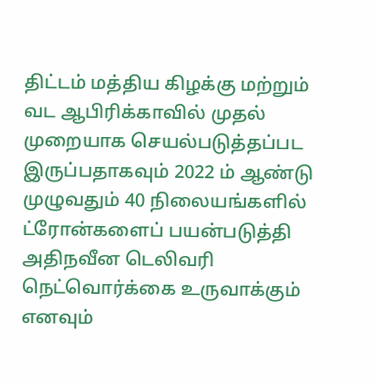திட்டம் மத்திய கிழக்கு மற்றும் வட ஆபிரிக்காவில் முதல் முறையாக செயல்படுத்தப்பட இருப்பதாகவும் 2022 ம் ஆண்டு முழுவதும் 40 நிலையங்களில் ட்ரோன்களைப் பயன்படுத்தி அதிநவீன டெலிவரி நெட்வொர்க்கை உருவாக்கும் எனவும்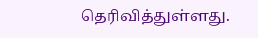தெரிவித்துள்ளது.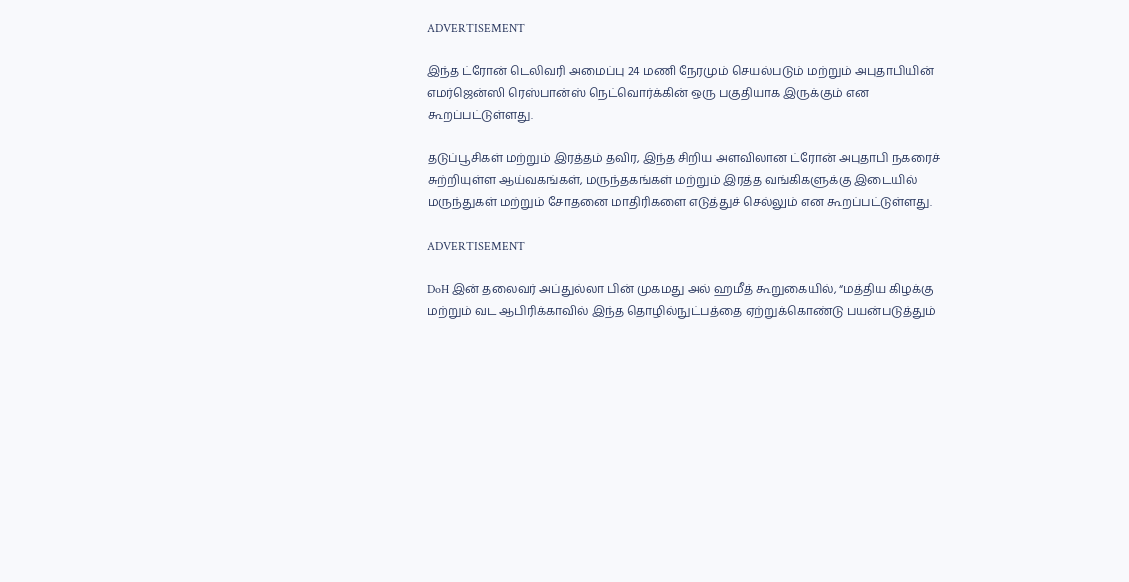ADVERTISEMENT

இந்த ட்ரோன் டெலிவரி அமைப்பு 24 மணி நேரமும் செயல்படும் மற்றும் அபுதாபியின் எமர்ஜென்ஸி ரெஸ்பான்ஸ் நெட்வொர்க்கின் ஒரு பகுதியாக இருக்கும் என கூறப்பட்டுள்ளது.

தடுப்பூசிகள் மற்றும் இரத்தம் தவிர, இந்த சிறிய அளவிலான ட்ரோன் அபுதாபி நகரைச் சுற்றியுள்ள ஆய்வகங்கள், மருந்தகங்கள் மற்றும் இரத்த வங்கிகளுக்கு இடையில் மருந்துகள் மற்றும் சோதனை மாதிரிகளை எடுத்துச் செல்லும் என கூறப்பட்டுள்ளது.

ADVERTISEMENT

DoH இன் தலைவர் அப்துல்லா பின் முகமது அல் ஹமீத் கூறுகையில், “மத்திய கிழக்கு மற்றும் வட ஆபிரிக்காவில் இந்த தொழில்நுட்பத்தை ஏற்றுக்கொண்டு பயன்படுத்தும்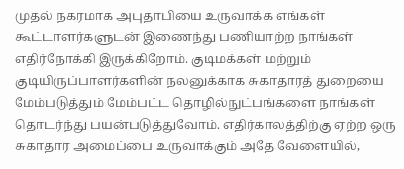முதல் நகரமாக அபுதாபியை உருவாக்க எங்கள் கூட்டாளர்களுடன் இணைந்து பணியாற்ற நாங்கள் எதிர்நோக்கி இருக்கிறோம். குடிமக்கள் மற்றும் குடியிருப்பாளர்களின் நலனுக்காக சுகாதாரத் துறையை மேம்படுத்தும் மேம்பட்ட தொழில்நுட்பங்களை நாங்கள் தொடர்ந்து பயன்படுத்துவோம். எதிர்காலத்திற்கு ஏற்ற ஒரு சுகாதார அமைப்பை உருவாக்கும் அதே வேளையில்,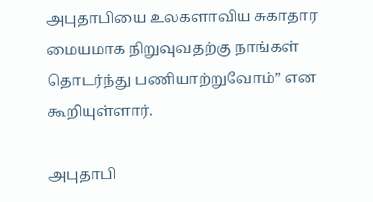அபுதாபியை உலகளாவிய சுகாதார மையமாக நிறுவுவதற்கு நாங்கள் தொடர்ந்து பணியாற்றுவோம்” என கூறியுள்ளார்.

அபுதாபி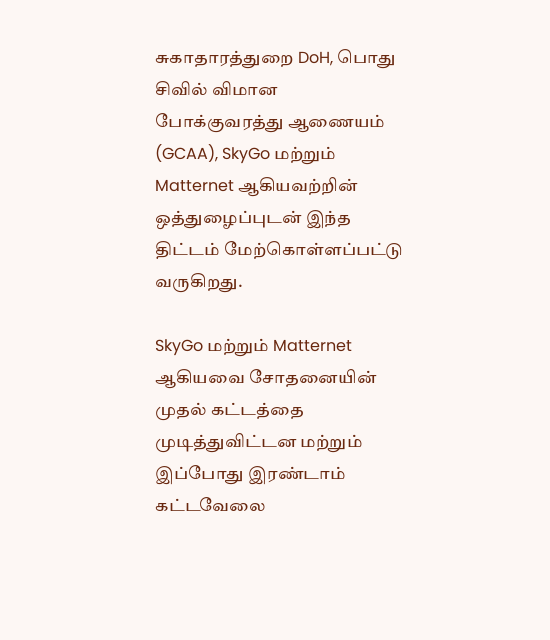சுகாதாரத்துறை DoH, பொது சிவில் விமான போக்குவரத்து ஆணையம் (GCAA), SkyGo மற்றும் Matternet ஆகியவற்றின் ஒத்துழைப்புடன் இந்த திட்டம் மேற்கொள்ளப்பட்டு வருகிறது.

SkyGo மற்றும் Matternet ஆகியவை சோதனையின் முதல் கட்டத்தை முடித்துவிட்டன மற்றும் இப்போது இரண்டாம் கட்டவேலை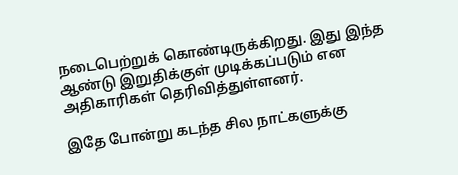நடைபெற்றுக் கொண்டிருக்கிறது. இது இந்த ஆண்டு இறுதிக்குள் முடிக்கப்படும் என அதிகாரிகள் தெரிவித்துள்ளனர்.

இதே போன்று கடந்த சில நாட்களுக்கு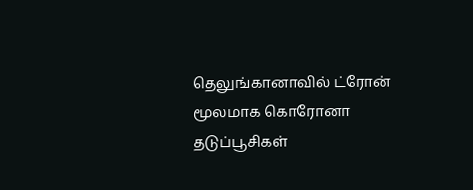தெலுங்கானாவில் ட்ரோன் மூலமாக கொரோனா தடுப்பூசிகள்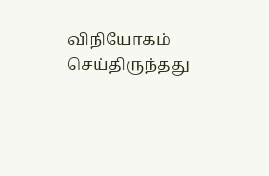விநியோகம் செய்திருந்தது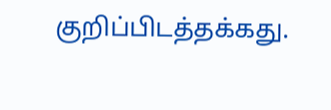குறிப்பிடத்தக்கது.